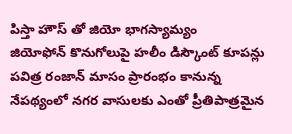పిస్తా హౌస్ తో జియో భాగస్యామ్యం
జియోఫోన్ కొనుగోలుపై హలీం డిస్కౌంట్ కూపన్లు
పవిత్ర రంజాన్ మాసం ప్రారంభం కానున్న నేపథ్యంలో నగర వాసులకు ఎంతో ప్రీతిపాత్రమైన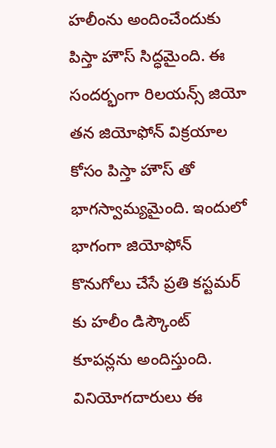హలీంను అందించేందుకు పిస్తా హౌస్ సిద్ధమైంది. ఈ సందర్భంగా రిలయన్స్ జియో తన జియోఫోన్ విక్రయాల కోసం పిస్తా హౌస్ తో భాగస్వామ్యమైంది. ఇందులో భాగంగా జియోఫోన్ కొనుగోలు చేసే ప్రతి కస్టమర్ కు హలీం డిస్కౌంట్ కూపన్లను అందిస్తుంది. వినియోగదారులు ఈ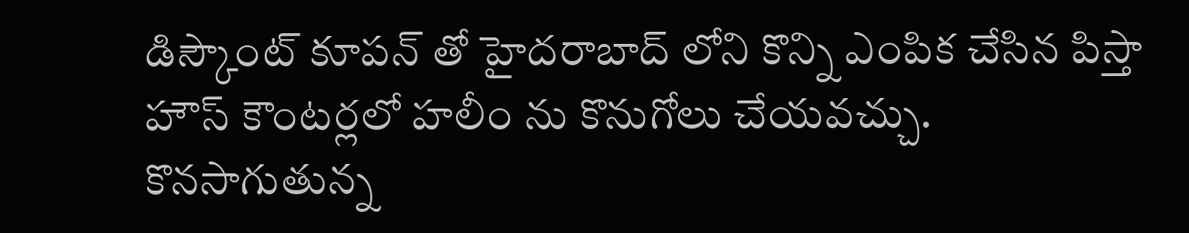డిస్కౌంట్ కూపన్ తో హైదరాబాద్ లోని కొన్ని ఎంపిక చేసిన పిస్తా హౌస్ కౌంటర్లలో హలీం ను కొనుగోలు చేయవచ్చు.
కొనసాగుతున్న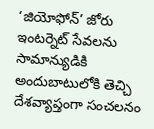‘జియోఫోన్’ జోరు
ఇంటర్నెట్ సేవలను సామాన్యుడికి అందుబాటులోకి తెచ్చి దేశవ్యాప్తంగా సంచలనం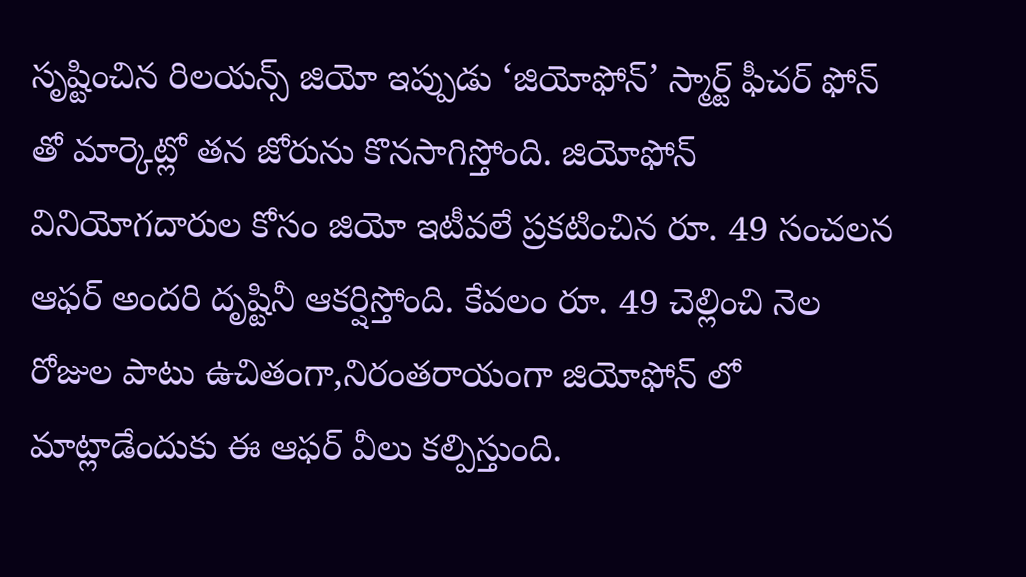సృష్టించిన రిలయన్స్ జియో ఇప్పుడు ‘జియోఫోన్’ స్మార్ట్ ఫీచర్ ఫోన్ తో మార్కెట్లో తన జోరును కొనసాగిస్తోంది. జియోఫోన్ వినియోగదారుల కోసం జియో ఇటీవలే ప్రకటించిన రూ. 49 సంచలన ఆఫర్ అందరి దృష్టినీ ఆకర్షిస్తోంది. కేవలం రూ. 49 చెల్లించి నెల రోజుల పాటు ఉచితంగా,నిరంతరాయంగా జియోఫోన్ లో మాట్లాడేందుకు ఈ ఆఫర్ వీలు కల్పిస్తుంది.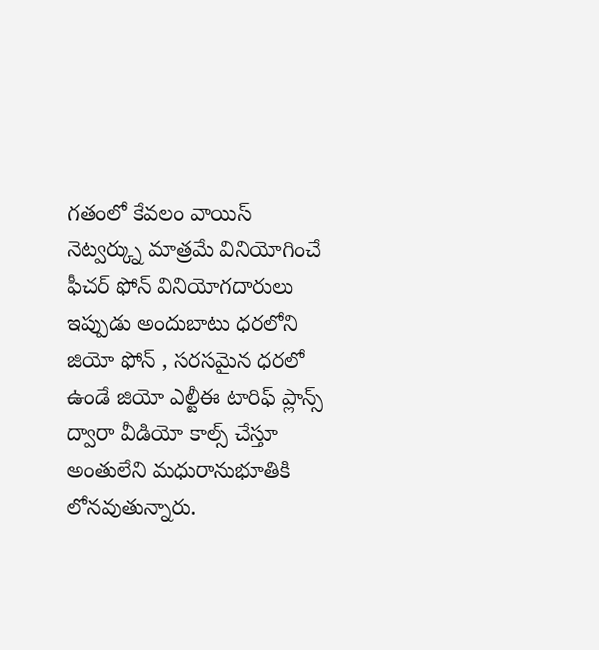గతంలో కేవలం వాయిస్ నెట్వర్క్ను మాత్రమే వినియోగించే ఫీచర్ ఫోన్ వినియోగదారులు ఇప్పుడు అందుబాటు ధరలోని జియో ఫోన్ , సరసమైన ధరలో ఉండే జియో ఎల్టీఈ టారిఫ్ ప్లాన్స్ ద్వారా వీడియో కాల్స్ చేస్తూ అంతులేని మధురానుభూతికి లోనవుతున్నారు.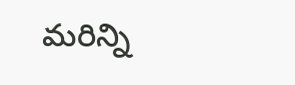మరిన్ని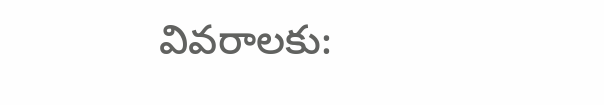వివరాలకు: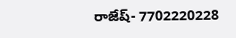రాజేష్- 7702220228